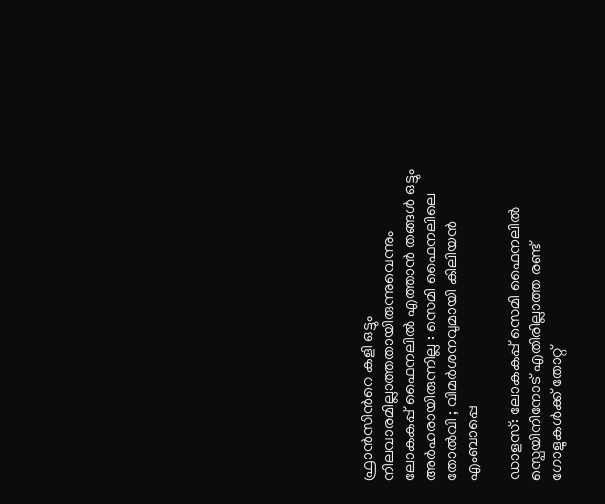ഫ്രാൻസിന്‍റെ കളി ഒട്ടും നിലവാരമില്ലാത്തതായിരുന്നുവെന്നും ലോകകപ്പ് ഫൈനലില്‍ എത്താൻ തങ്ങള്‍ ഒട്ടും അർഹരായിരുന്നില്ല : സെമി ഫൈനലിലെ തോൽവി ; വിമർശനവുമായി കിലിയൻ എംബാപ്പെ

ഡാളസ്: ലോകകപ്പ് സെമി ഫൈനലില്‍ സ്പെയിനിനോട് എതിരില്ലാത്ത രണ്ട് ഗോളുകള്‍ക്ക് തോറ്റ്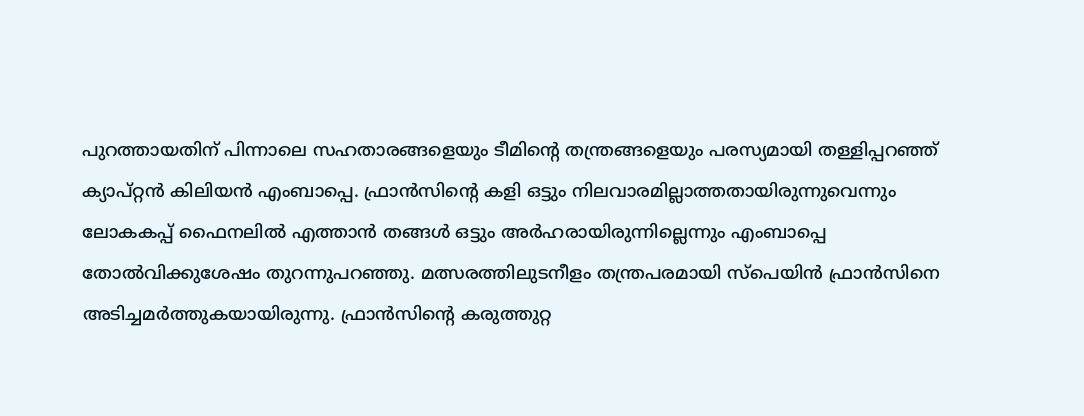പുറത്തായതിന് പിന്നാലെ സഹതാരങ്ങളെയും ടീമിന്‍റെ തന്ത്രങ്ങളെയും പരസ്യമായി തള്ളിപ്പറഞ്ഞ് ക്യാപ്റ്റൻ കിലിയൻ എംബാപ്പെ. ഫ്രാൻസിന്‍റെ കളി ഒട്ടും നിലവാരമില്ലാത്തതായിരുന്നുവെന്നും ലോകകപ്പ് ഫൈനലില്‍ എത്താൻ തങ്ങള്‍ ഒട്ടും അർഹരായിരുന്നില്ലെന്നും എംബാപ്പെ തോല്‍വിക്കുശേഷം തുറന്നുപറഞ്ഞു. മത്സരത്തിലുടനീളം തന്ത്രപരമായി സ്പെയിൻ ഫ്രാൻസിനെ അടിച്ചമർത്തുകയായിരുന്നു. ഫ്രാൻസിന്‍റെ കരുത്തുറ്റ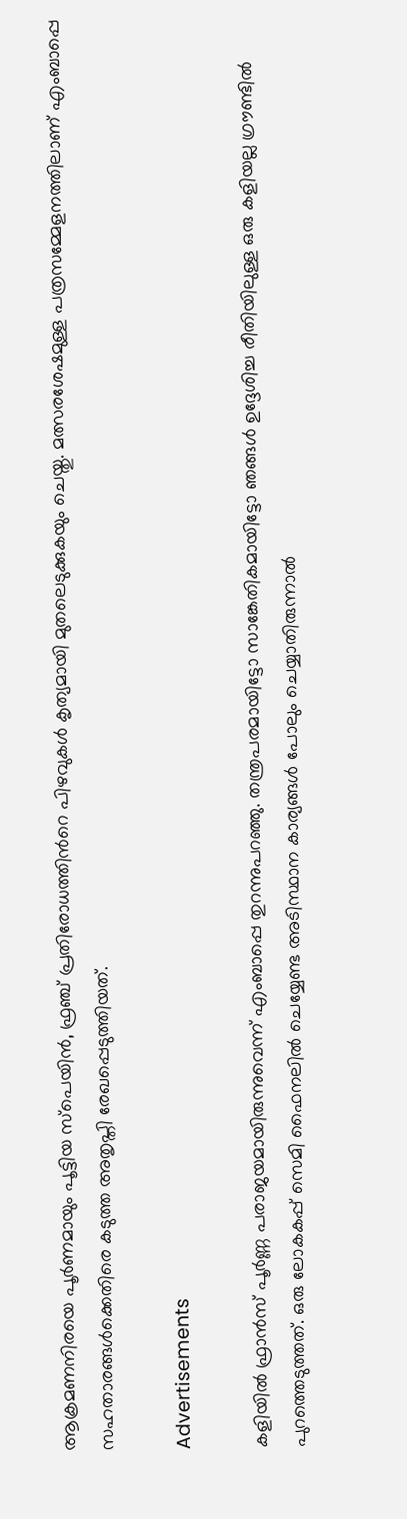ആക്രമണനിരയെ പൂർണമായും പൂട്ടിയ സ്പെയിൻ, ഫ്രഞ്ച് പ്രതിരോധത്തിന്‍റെ പിഴവുകള്‍ കൃത്യമായി മുതലെടുക്കുകയും ചെയ്തു. മത്സരശേഷമുള്ള പത്രസമ്മേളനത്തിലാണ് എംബാപ്പെ സഹതാരങ്ങള്‍ക്കെതിരെ കടുത്ത അതൃപ്തി രേഖപ്പെടുത്തിയത്.

Advertisements

കളിയില്‍ ഫ്രാൻസ് പൂർണ്ണ പരാജയമായിരുന്നുവെന്ന് എംബാപ്പെ തുറന്നുപറഞ്ഞു. തന്ത്രപരമായിട്ടോ സാങ്കേതികമായിട്ടോ ഞങ്ങള്‍ ഉദ്ദേശിച്ച രീതിയിലുള്ള ഒരു കളിയല്ല ഗ്രൗണ്ടില്‍ പുറത്തെടുത്തത്. ഒരു ലോകകപ്പ് സെമി ഫൈനലില്‍ ചെയ്യേണ്ട അടിസ്ഥാന കാര്യങ്ങള്‍ പോലും ചെയ്യാതിരുന്നാല്‍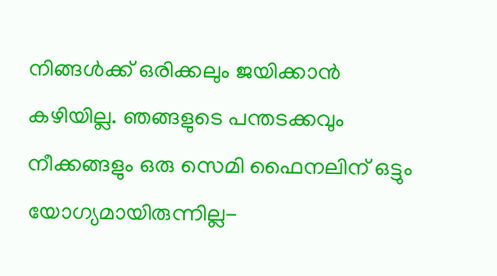നിങ്ങള്‍ക്ക് ഒരിക്കലും ജയിക്കാൻ കഴിയില്ല. ഞങ്ങളുടെ പന്തടക്കവും നീക്കങ്ങളും ഒരു സെമി ഫൈനലിന് ഒട്ടും യോഗ്യമായിരുന്നില്ല-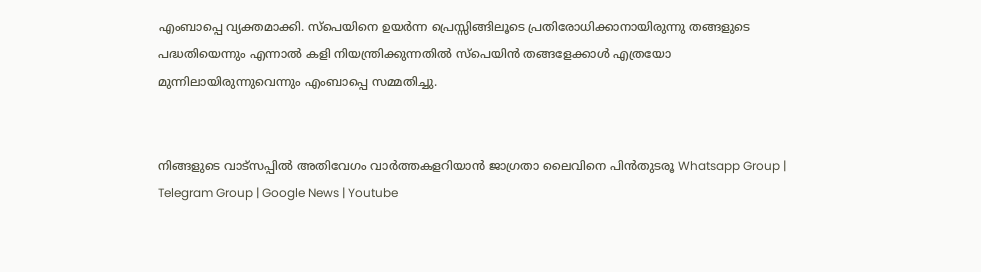എംബാപ്പെ വ്യക്തമാക്കി. സ്പെയിനെ ഉയർന്ന പ്രെസ്സിങ്ങിലൂടെ പ്രതിരോധിക്കാനായിരുന്നു തങ്ങളുടെ പദ്ധതിയെന്നും എന്നാല്‍ കളി നിയന്ത്രിക്കുന്നതില്‍ സ്പെയിൻ തങ്ങളേക്കാള്‍ എത്രയോ മുന്നിലായിരുന്നുവെന്നും എംബാപ്പെ സമ്മതിച്ചു.


നിങ്ങളുടെ വാട്സപ്പിൽ അതിവേഗം വാർത്തകളറിയാൻ ജാഗ്രതാ ലൈവിനെ പിൻതുടരൂ Whatsapp Group | Telegram Group | Google News | Youtube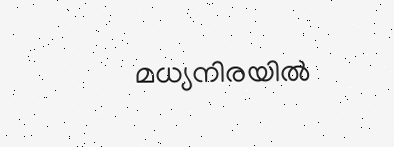മധ്യനിരയില്‍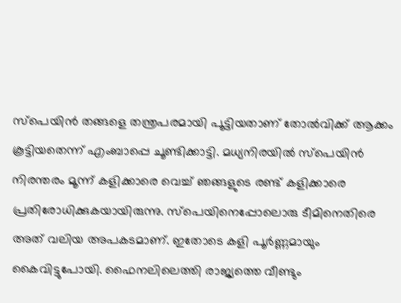സ്പെയിൻ തങ്ങളെ തന്ത്രപരമായി പൂട്ടിയതാണ് തോല്‍വിക്ക് ആക്കം കൂട്ടിയതെന്ന് എംബാപ്പെ ചൂണ്ടിക്കാട്ടി. മധ്യനിരയില്‍ സ്പെയിൻ നിരന്തരം മൂന്ന് കളിക്കാരെ വെച്ച്‌ ഞങ്ങളുടെ രണ്ട് കളിക്കാരെ പ്രതിരോധിക്കുകയായിരുന്നു. സ്പെയിനെപ്പോലൊരു ടീമിനെതിരെ അത് വലിയ അപകടമാണ്. ഇതോടെ കളി പൂർണ്ണമായും കൈവിട്ടുപോയി. ഫൈനലിലെത്തി രാജ്യത്തെ വീണ്ടും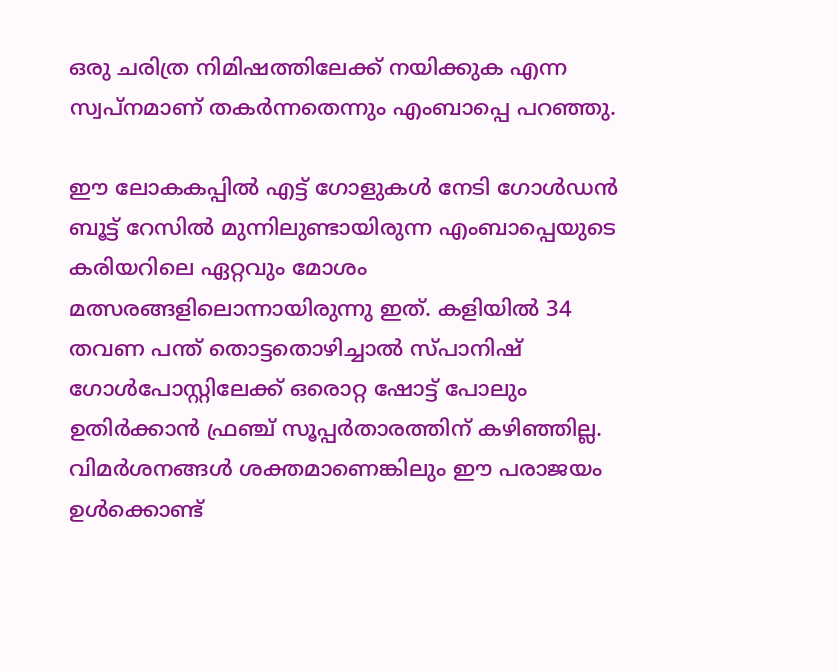ഒരു ചരിത്ര നിമിഷത്തിലേക്ക് നയിക്കുക എന്ന സ്വപ്നമാണ് തകർന്നതെന്നും എംബാപ്പെ പറഞ്ഞു.

ഈ ലോകകപ്പില്‍ എട്ട് ഗോളുകള്‍ നേടി ഗോള്‍ഡൻ ബൂട്ട് റേസില്‍ മുന്നിലുണ്ടായിരുന്ന എംബാപ്പെയുടെ കരിയറിലെ ഏറ്റവും മോശം മത്സരങ്ങളിലൊന്നായിരുന്നു ഇത്. കളിയില്‍ 34 തവണ പന്ത് തൊട്ടതൊഴിച്ചാല്‍ സ്പാനിഷ് ഗോള്‍പോസ്റ്റിലേക്ക് ഒരൊറ്റ ഷോട്ട് പോലും ഉതിർക്കാൻ ഫ്രഞ്ച് സൂപ്പർതാരത്തിന് കഴിഞ്ഞില്ല. വിമർശനങ്ങള്‍ ശക്തമാണെങ്കിലും ഈ പരാജയം ഉള്‍ക്കൊണ്ട്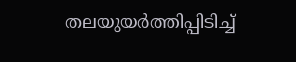തലയുയർത്തിപ്പിടിച്ച്‌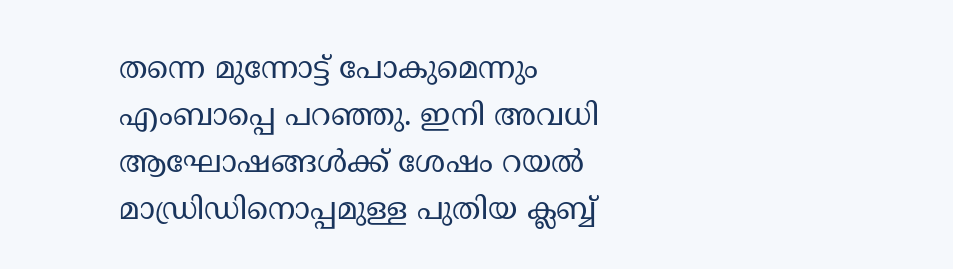തന്നെ മുന്നോട്ട് പോകുമെന്നും എംബാപ്പെ പറഞ്ഞു. ഇനി അവധി ആഘോഷങ്ങള്‍ക്ക് ശേഷം റയല്‍ മാഡ്രിഡിനൊപ്പമുള്ള പുതിയ ക്ലബ്ബ്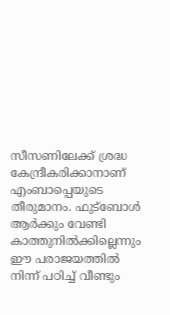സീസണിലേക്ക് ശ്രദ്ധ കേന്ദ്രീകരിക്കാനാണ് എംബാപ്പെയുടെ തീരുമാനം. ഫുട്ബോള്‍ ആർക്കും വേണ്ടി കാത്തുനില്‍ക്കില്ലെന്നും ഈ പരാജയത്തില്‍ നിന്ന് പഠിച്ച്‌ വീണ്ടും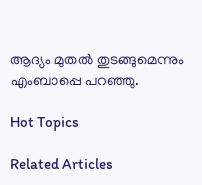ആദ്യം മുതല്‍ തുടങ്ങുമെന്നും എംബാപ്പെ പറഞ്ഞു.

Hot Topics

Related Articles